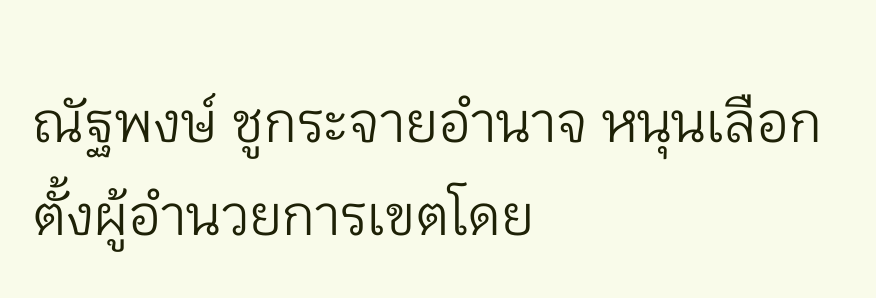ณัฐพงษ์ ชูกระจายอำนาจ หนุนเลือกตั้งผู้อำนวยการเขตโดย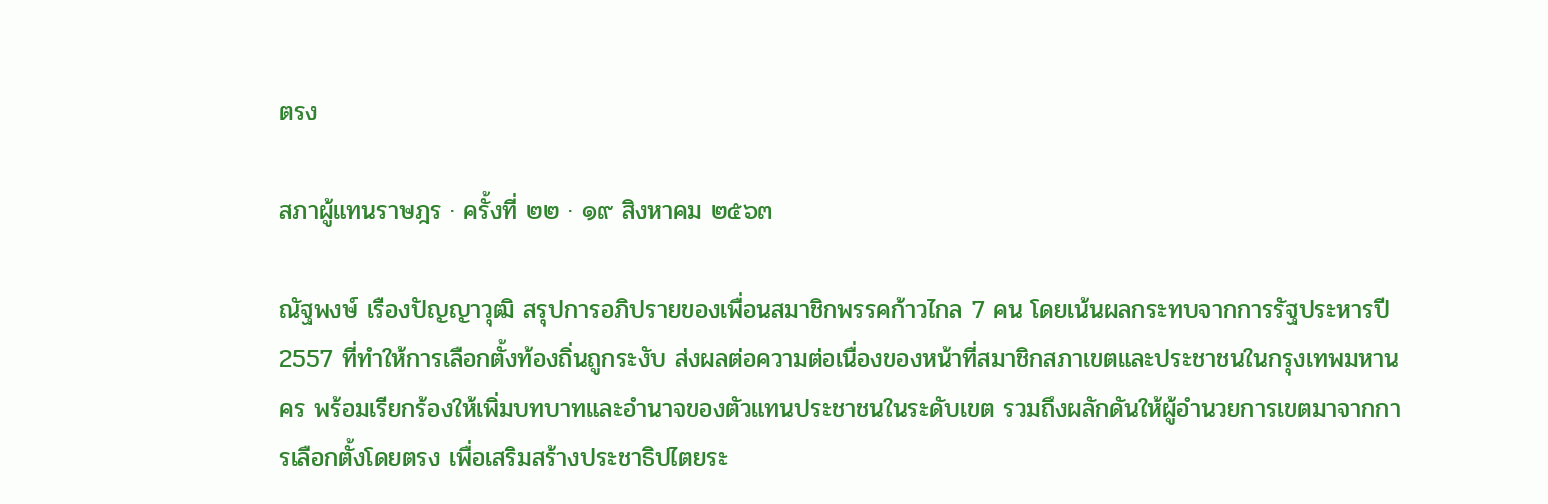ตรง

สภาผู้แทนราษฎร · ครั้งที่ ๒๒ · ๑๙ สิงหาคม ๒๕๖๓

ณัฐพงษ์ เรืองปัญญาวุฒิ สรุปการอภิปรายของเพื่อนสมาชิกพรรคก้าวไกล 7 คน โดยเน้นผลกระทบจากการรัฐประหารปี 2557 ที่ทำให้การเลือกตั้งท้องถิ่นถูกระงับ ส่งผลต่อความต่อเนื่องของหน้าที่สมาชิกสภาเขตและประชาชนในกรุงเทพมหานคร พร้อมเรียกร้องให้เพิ่มบทบาทและอำนาจของตัวแทนประชาชนในระดับเขต รวมถึงผลักดันให้ผู้อำนวยการเขตมาจากการเลือกตั้งโดยตรง เพื่อเสริมสร้างประชาธิปไตยระ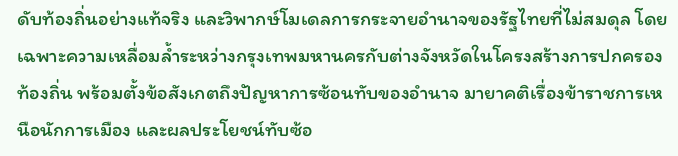ดับท้องถิ่นอย่างแท้จริง และวิพากษ์โมเดลการกระจายอำนาจของรัฐไทยที่ไม่สมดุล โดยเฉพาะความเหลื่อมล้ำระหว่างกรุงเทพมหานครกับต่างจังหวัดในโครงสร้างการปกครองท้องถิ่น พร้อมตั้งข้อสังเกตถึงปัญหาการซ้อนทับของอำนาจ มายาคติเรื่องข้าราชการเหนือนักการเมือง และผลประโยชน์ทับซ้อ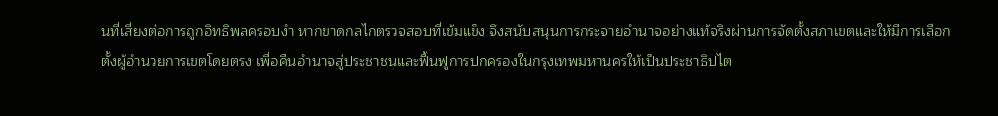นที่เสี่ยงต่อการถูกอิทธิพลครอบงำ หากขาดกลไกตรวจสอบที่เข้มแข็ง จึงสนับสนุนการกระจายอำนาจอย่างแท้จริงผ่านการจัดตั้งสภาเขตและให้มีการเลือกตั้งผู้อำนวยการเขตโดยตรง เพื่อคืนอำนาจสู่ประชาชนและฟื้นฟูการปกครองในกรุงเทพมหานครให้เป็นประชาธิปไต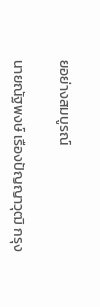ยอย่างสมบูรณ์

นายณัฐพงษ์ เรืองปัญญาวุฒิ กรุง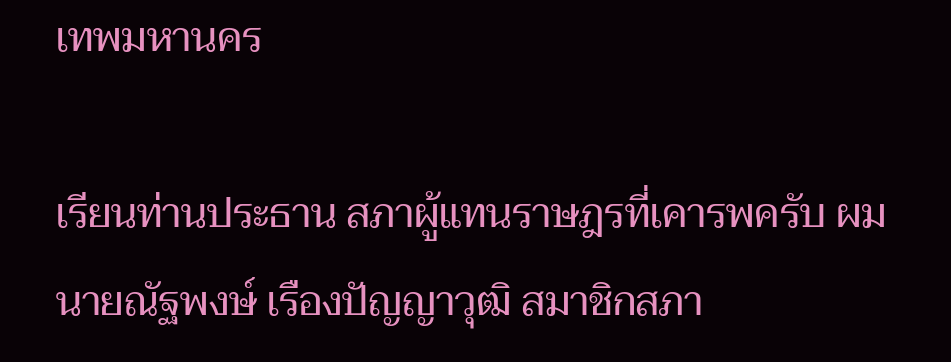เทพมหานคร

เรียนท่านประธาน สภาผู้แทนราษฎรที่เคารพครับ ผม นายณัฐพงษ์ เรืองปัญญาวุฒิ สมาชิกสภา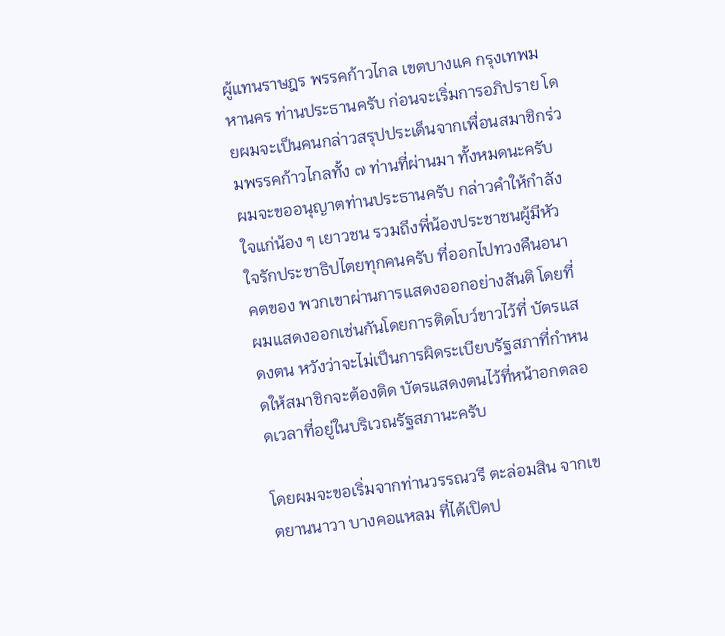ผู้แทนราษฎร พรรคก้าวไกล เขตบางแค กรุงเทพมหานคร ท่านประธานครับ ก่อนจะเริ่มการอภิปราย โดยผมจะเป็นคนกล่าวสรุปประเด็นจากเพื่อนสมาชิกร่วมพรรคก้าวไกลทั้ง ๗ ท่านที่ผ่านมา ทั้งหมดนะครับ ผมจะขออนุญาตท่านประธานครับ กล่าวคําให้กําลังใจแก่น้อง ๆ เยาวชน รวมถึงพี่น้องประชาชนผู้มีหัวใจรักประชาธิปไตยทุกคนครับ ที่ออกไปทวงคืนอนาคตของ พวกเขาผ่านการแสดงออกอย่างสันติ โดยที่ผมแสดงออกเช่นกันโดยการติดโบว์ขาวไว้ที่ บัตรแสดงตน หวังว่าจะไม่เป็นการผิดระเบียบรัฐสภาที่กําหนดให้สมาชิกจะต้องติด บัตรแสดงตนไว้ที่หน้าอกตลอดเวลาที่อยู่ในบริเวณรัฐสภานะครับ

โดยผมจะขอเริ่มจากท่านวรรณวรี ตะล่อมสิน จากเขตยานนาวา บางคอแหลม ที่ได้เปิดป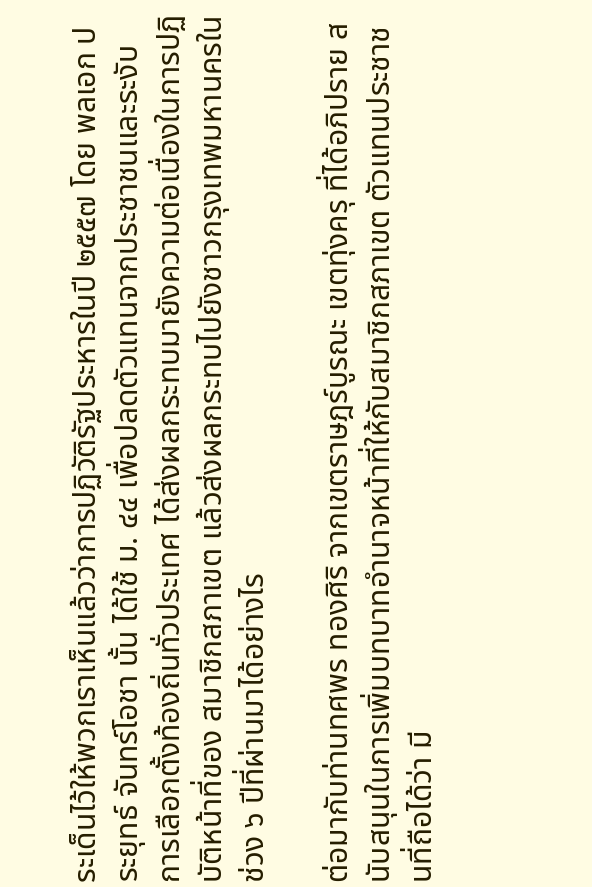ระเด็นไว้ให้พวกเราเห็นแล้วว่าการปฏิวัติรัฐประหารในปี ๒๕๕๗ โดย พลเอก ประยุทธ์ จันทร์โอชา นั้น ได้ใช้ ม. ๔๔ เพื่อปลดตัวแทนจากประชาชนและระงับ การเลือกตั้งท้องถิ่นทั่วประเทศ ได้ส่งผลกระทบมายังความต่อเนื่องในการปฏิบัติหน้าที่ของ สมาชิกสภาเขต แล้วส่งผลกระทบไปยังชาวกรุงเทพมหานครในช่วง ๖ ปีที่ผ่านมาได้อย่างไร

ต่อมากับท่านทศพร ทองศิริ จากเขตราษฎร์บูรณะ เขตทุ่งครุ ที่ได้อภิปราย สนับสนุนในการเพิ่มบทบาทอํานาจหน้าที่ให้กับสมาชิกสภาเขต ตัวแทนประชาชนที่ถือได้ว่า มี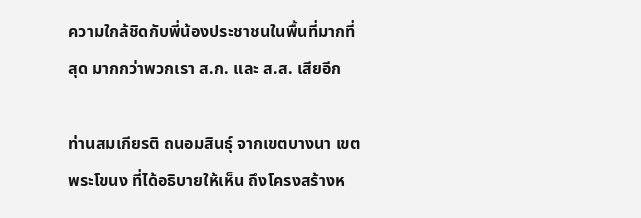ความใกล้ชิดกับพี่น้องประชาชนในพื้นที่มากที่สุด มากกว่าพวกเรา ส.ก. และ ส.ส. เสียอีก

ท่านสมเกียรติ ถนอมสินธุ์ จากเขตบางนา เขตพระโขนง ที่ได้อธิบายให้เห็น ถึงโครงสร้างห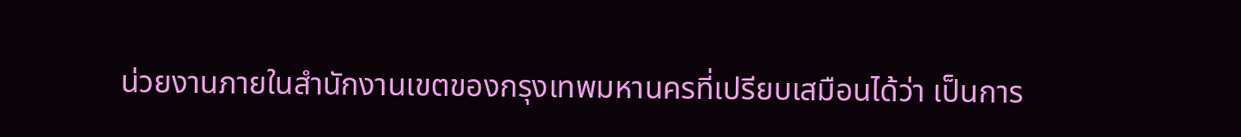น่วยงานภายในสํานักงานเขตของกรุงเทพมหานครที่เปรียบเสมือนได้ว่า เป็นการ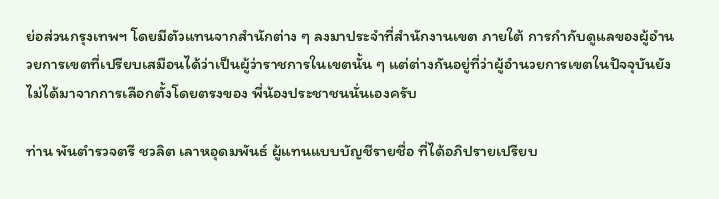ย่อส่วนกรุงเทพฯ โดยมีตัวแทนจากสํานักต่าง ๆ ลงมาประจําที่สํานักงานเขต ภายใต้ การกํากับดูแลของผู้อํานวยการเขตที่เปรียบเสมือนได้ว่าเป็นผู้ว่าราชการในเขตนั้น ๆ แต่ต่างกันอยู่ที่ว่าผู้อํานวยการเขตในปัจจุบันยังไม่ได้มาจากการเลือกตั้งโดยตรงของ พี่น้องประชาชนนั่นเองครับ

ท่าน พันตํารวจตรี ชวลิต เลาหอุดมพันธ์ ผู้แทนแบบบัญชีรายชื่อ ที่ได้อภิปรายเปรียบ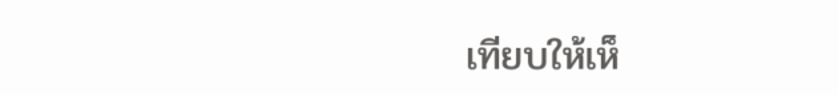เทียบให้เห็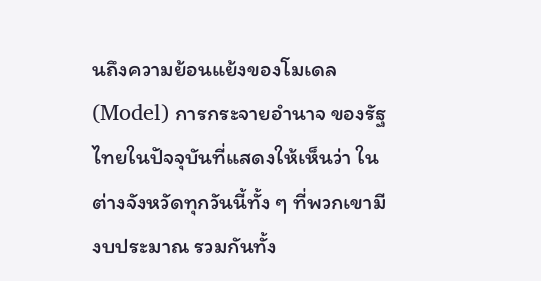นถึงความย้อนแย้งของโมเดล (Model) การกระจายอํานาจ ของรัฐไทยในปัจจุบันที่แสดงให้เห็นว่า ในต่างจังหวัดทุกวันนี้ทั้ง ๆ ที่พวกเขามีงบประมาณ รวมกันทั้ง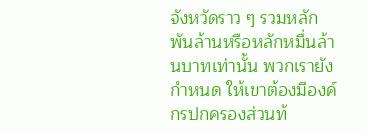จังหวัดราว ๆ รวมหลักพันล้านหรือหลักหมื่นล้านบาทเท่านั้น พวกเรายังกําหนด ให้เขาต้องมีองค์กรปกครองส่วนท้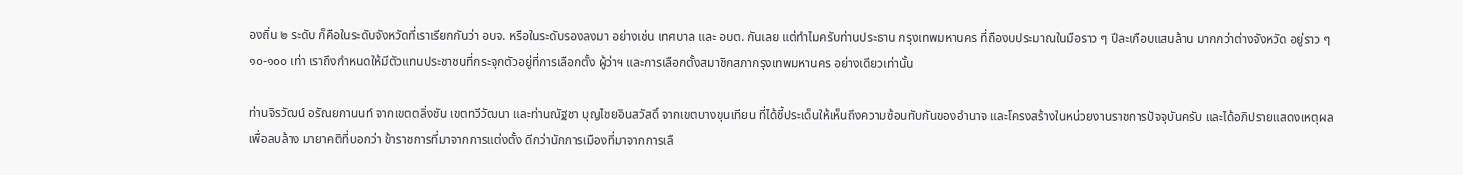องถิ่น ๒ ระดับ ก็คือในระดับจังหวัดที่เราเรียกกันว่า อบจ. หรือในระดับรองลงมา อย่างเช่น เทศบาล และ อบต. กันเลย แต่ทําไมครับท่านประธาน กรุงเทพมหานคร ที่ถืองบประมาณในมือราว ๆ ปีละเกือบแสนล้าน มากกว่าต่างจังหวัด อยู่ราว ๆ ๑๐-๑๐๐ เท่า เราถึงกําหนดให้มีตัวแทนประชาชนที่กระจุกตัวอยู่ที่การเลือกตั้ง ผู้ว่าฯ และการเลือกตั้งสมาชิกสภากรุงเทพมหานคร อย่างเดียวเท่านั้น

ท่านจิรวัฒน์ อรัณยกานนท์ จากเขตตลิ่งชัน เขตทวีวัฒนา และท่านณัฐชา บุญไชยอินสวัสดิ์ จากเขตบางขุนเทียน ที่ได้ชี้ประเด็นให้เห็นถึงความซ้อนทับกันของอํานาจ และโครงสร้างในหน่วยงานราชการปัจจุบันครับ และได้อภิปรายแสดงเหตุผล เพื่อลบล้าง มายาคติที่บอกว่า ข้าราชการที่มาจากการแต่งตั้ง ดีกว่านักการเมืองที่มาจากการเลื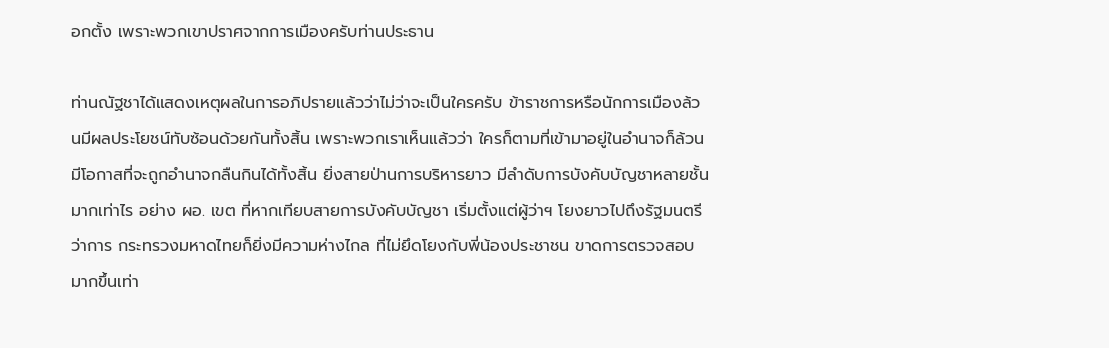อกตั้ง เพราะพวกเขาปราศจากการเมืองครับท่านประธาน

ท่านณัฐชาได้แสดงเหตุผลในการอภิปรายแล้วว่าไม่ว่าจะเป็นใครครับ ข้าราชการหรือนักการเมืองล้วนมีผลประโยชน์ทับซ้อนด้วยกันทั้งสิ้น เพราะพวกเราเห็นแล้วว่า ใครก็ตามที่เข้ามาอยู่ในอํานาจก็ล้วนมีโอกาสที่จะถูกอํานาจกลืนกินได้ทั้งสิ้น ยิ่งสายป่านการบริหารยาว มีลําดับการบังคับบัญชาหลายชั้นมากเท่าไร อย่าง ผอ. เขต ที่หากเทียบสายการบังคับบัญชา เริ่มตั้งแต่ผู้ว่าฯ โยงยาวไปถึงรัฐมนตรีว่าการ กระทรวงมหาดไทยก็ยิ่งมีความห่างไกล ที่ไม่ยึดโยงกับพี่น้องประชาชน ขาดการตรวจสอบ มากขึ้นเท่า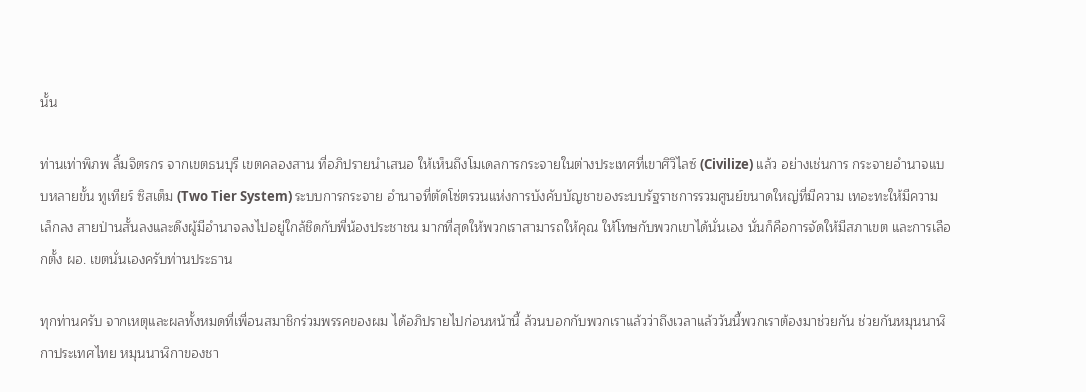นั้น

ท่านเท่าพิภพ ลิ้มจิตรกร จากเขตธนบุรี เขตคลองสาน ที่อภิปรายนําเสนอ ให้เห็นถึงโมเดลการกระจายในต่างประเทศที่เขาศิวิไลซ์ (Civilize) แล้ว อย่างเช่นการ กระจายอํานาจแบบหลายขั้น ทูเทียร์ ซิสเต็ม (Two Tier System) ระบบการกระจาย อํานาจที่ตัดโซ่ตรวนแห่งการบังคับบัญชาของระบบรัฐราชการรวมศูนย์ขนาดใหญ่ที่มีความ เทอะทะให้มีความเล็กลง สายป่านสั้นลงและดึงผู้มีอํานาจลงไปอยู่ใกล้ชิดกับพี่น้องประชาชน มากที่สุดให้พวกเราสามารถให้คุณ ให้โทษกับพวกเขาได้นั่นเอง นั่นก็คือการจัดให้มีสภาเขต และการเลือกตั้ง ผอ. เขตนั่นเองครับท่านประธาน

ทุกท่านครับ จากเหตุและผลทั้งหมดที่เพื่อนสมาชิกร่วมพรรคของผม ได้อภิปรายไปก่อนหน้านี้ ล้วนบอกกับพวกเราแล้วว่าถึงเวลาแล้ววันนี้พวกเราต้องมาช่วยกัน ช่วยกันหมุนนาฬิกาประเทศไทย หมุนนาฬิกาของชา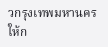วกรุงเทพมหานครให้ก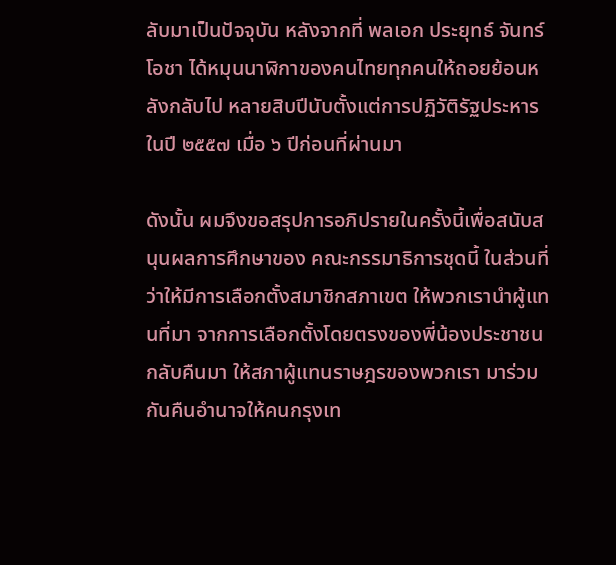ลับมาเป็นปัจจุบัน หลังจากที่ พลเอก ประยุทธ์ จันทร์โอชา ได้หมุนนาฬิกาของคนไทยทุกคนให้ถอยย้อนหลังกลับไป หลายสิบปีนับตั้งแต่การปฏิวัติรัฐประหารในปี ๒๕๕๗ เมื่อ ๖ ปีก่อนที่ผ่านมา

ดังนั้น ผมจึงขอสรุปการอภิปรายในครั้งนี้เพื่อสนับสนุนผลการศึกษาของ คณะกรรมาธิการชุดนี้ ในส่วนที่ว่าให้มีการเลือกตั้งสมาชิกสภาเขต ให้พวกเรานําผู้แทนที่มา จากการเลือกตั้งโดยตรงของพี่น้องประชาชนกลับคืนมา ให้สภาผู้แทนราษฎรของพวกเรา มาร่วมกันคืนอํานาจให้คนกรุงเท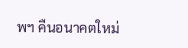พฯ คืนอนาคตใหม่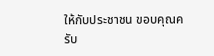ให้กับประชาชน ขอบคุณครับ